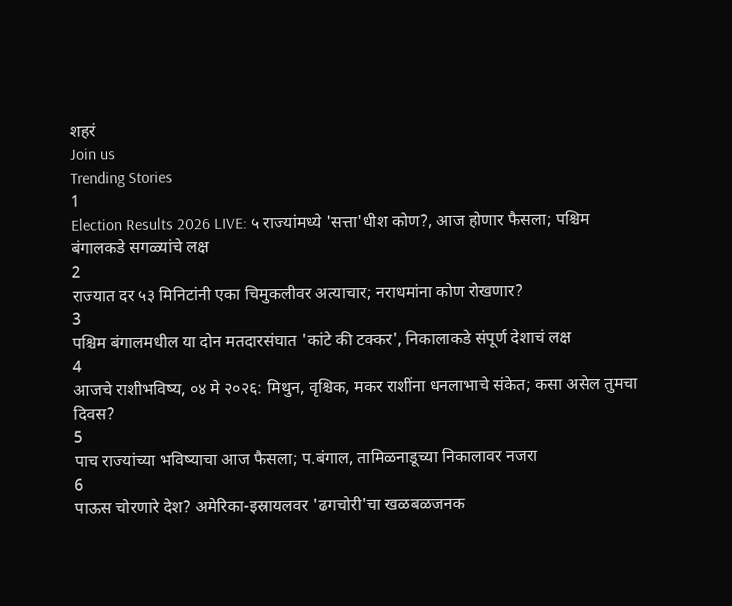शहरं
Join us
Trending Stories
1
Election Results 2026 LIVE: ५ राज्यांमध्ये 'सत्ता'धीश कोण?, आज होणार फैसला; पश्चिम बंगालकडे सगळ्यांचे लक्ष
2
राज्यात दर ५३ मिनिटांनी एका चिमुकलीवर अत्याचार; नराधमांना कोण रोखणार?
3
पश्चिम बंगालमधील या दोन मतदारसंघात 'कांटे की टक्कर', निकालाकडे संपूर्ण देशाचं लक्ष
4
आजचे राशीभविष्य, ०४ मे २०२६: मिथुन, वृश्चिक, मकर राशींना धनलाभाचे संकेत; कसा असेल तुमचा दिवस?
5
पाच राज्यांच्या भविष्याचा आज फैसला; प.बंगाल, तामिळनाडूच्या निकालावर नजरा
6
पाऊस चोरणारे देश? अमेरिका-इस्रायलवर 'ढगचोरी'चा खळबळजनक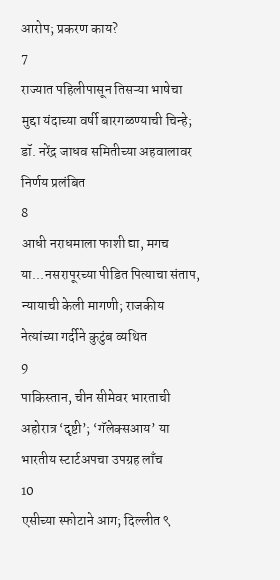आरोप; प्रकरण काय?
7
राज्यात पहिलीपासून तिसऱ्या भाषेचा मुद्दा यंदाच्या वर्षी बारगळण्याची चिन्हे; डॉ. नरेंद्र जाधव समितीच्या अहवालावर निर्णय प्रलंबित
8
आधी नराधमाला फाशी द्या, मगच या...नसरापूरच्या पीडित पित्याचा संताप, न्यायाची केली मागणी; राजकीय नेत्यांच्या गर्दीने कुटुंब व्यथित
9
पाकिस्तान, चीन सीमेवर भारताची अहोरात्र ‘दृष्टी’; ‘गॅलेक्सआय’ या भारतीय स्टार्टअपचा उपग्रह लाँच
10
एसीच्या स्फोटाने आग; दिल्लीत ९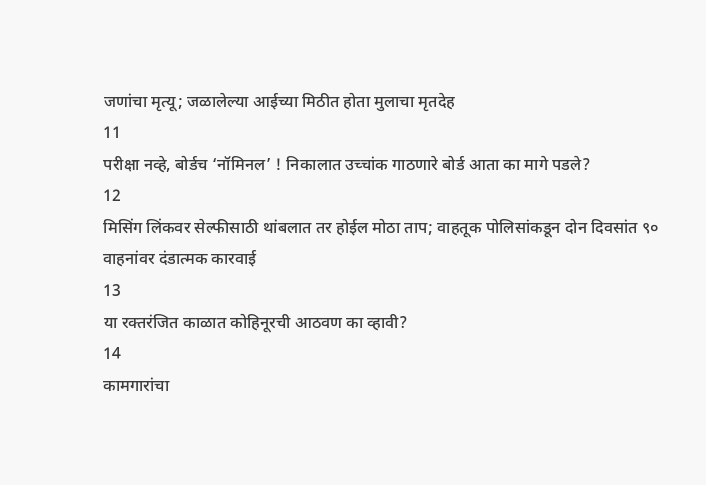जणांचा मृत्यू; जळालेल्या आईच्या मिठीत होता मुलाचा मृतदेह
11
परीक्षा नव्हे, बोर्डच ‘नॉमिनल’ ! निकालात उच्चांक गाठणारे बोर्ड आता का मागे पडले?
12
मिसिंग लिंकवर सेल्फीसाठी थांबलात तर होईल मोठा ताप; वाहतूक पोलिसांकडून दोन दिवसांत ९० वाहनांवर दंडात्मक कारवाई
13
या रक्तरंजित काळात कोहिनूरची आठवण का व्हावी?
14
कामगारांचा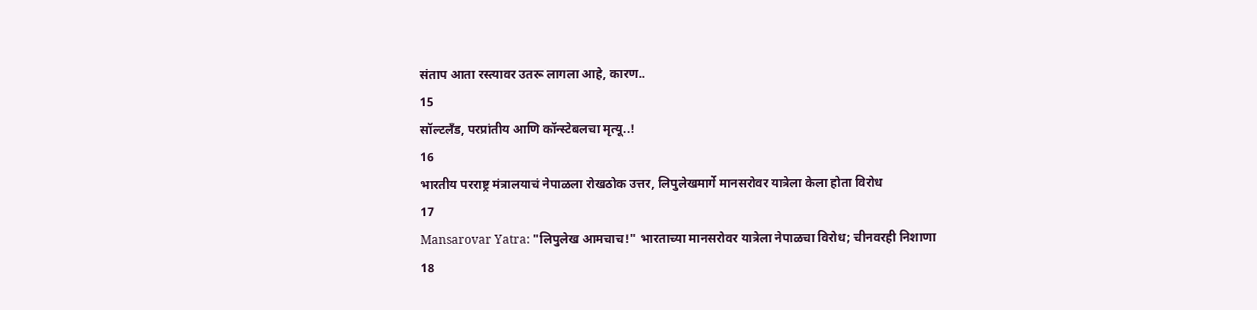संताप आता रस्त्यावर उतरू लागला आहे, कारण..
15
सॉल्टलँड, परप्रांतीय आणि कॉन्स्टेबलचा मृत्यू..!
16
भारतीय परराष्ट्र मंत्रालयाचं नेपाळला रोखठोक उत्तर, लिपुलेखमार्गे मानसरोवर यात्रेला केला होता विरोध
17
Mansarovar Yatra: "लिपुलेख आमचाच!" भारताच्या मानसरोवर यात्रेला नेपाळचा विरोध; चीनवरही निशाणा
18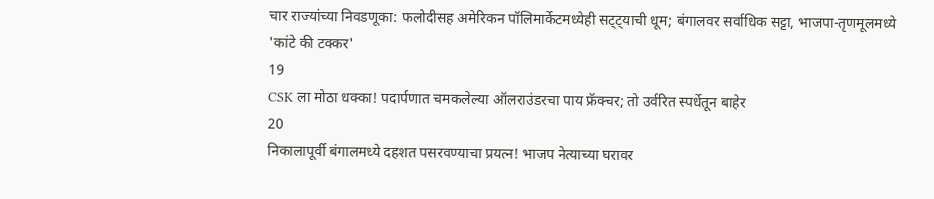चार राज्यांच्या निवडणूका: फलोदीसह अमेरिकन पॉलिमार्केटमध्येही सट्ट्याची धूम; बंगालवर सर्वाधिक सट्टा, भाजपा-तृणमूलमध्ये 'कांटे की टक्कर'
19
CSK ला मोठा धक्का! पदार्पणात चमकलेल्या ऑलराउंडरचा पाय फ्रॅक्चर; तो उर्वरित स्पर्धेतून बाहेर
20
निकालापूर्वी बंगालमध्ये दहशत पसरवण्याचा प्रयत्न! भाजप नेत्याच्या घरावर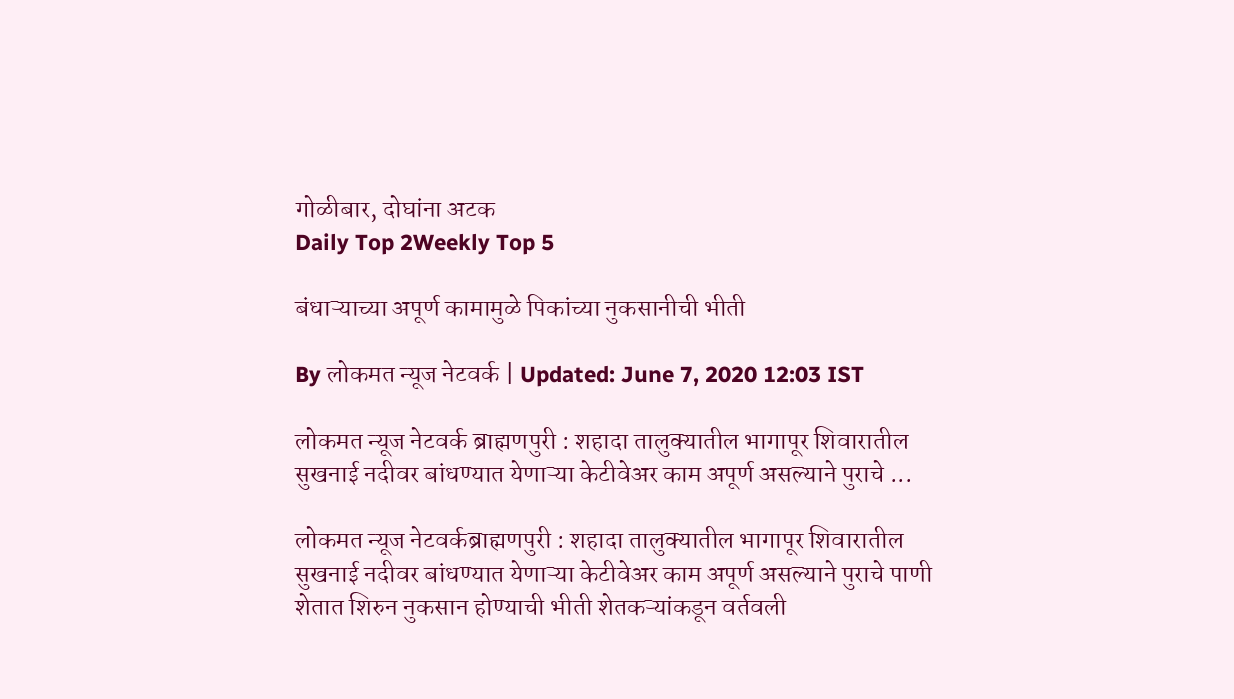गोळीबार, दोघांना अटक
Daily Top 2Weekly Top 5

बंधाऱ्याच्या अपूर्ण कामामुळे पिकांच्या नुकसानीची भीती

By लोकमत न्यूज नेटवर्क | Updated: June 7, 2020 12:03 IST

लोकमत न्यूज नेटवर्क ब्राह्मणपुरी : शहादा तालुक्यातील भागापूर शिवारातील सुखनाई नदीवर बांधण्यात येणाऱ्या केटीवेअर काम अपूर्ण असल्याने पुराचे ...

लोकमत न्यूज नेटवर्कब्राह्मणपुरी : शहादा तालुक्यातील भागापूर शिवारातील सुखनाई नदीवर बांधण्यात येणाऱ्या केटीवेअर काम अपूर्ण असल्याने पुराचे पाणी शेतात शिरुन नुकसान होण्याची भीती शेतकऱ्यांकडून वर्तवली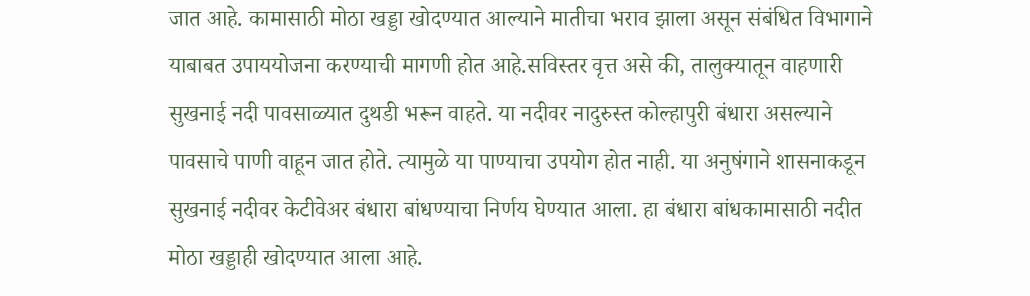जात आहे. कामासाठी मोठा खड्डा खोदण्यात आल्याने मातीचा भराव झाला असून संबंधित विभागाने याबाबत उपाययोजना करण्याची मागणी होत आहे.सविस्तर वृत्त असे की, तालुक्यातून वाहणारी सुखनाई नदी पावसाळ्यात दुथडी भरून वाहते. या नदीवर नादुरुस्त कोल्हापुरी बंधारा असल्याने पावसाचे पाणी वाहून जात होते. त्यामुळे या पाण्याचा उपयोग होत नाही. या अनुषंगाने शासनाकडून सुखनाई नदीवर केटीवेअर बंधारा बांधण्याचा निर्णय घेण्यात आला. हा बंधारा बांधकामासाठी नदीत मोठा खड्डाही खोदण्यात आला आहे.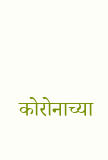कोरोनाच्या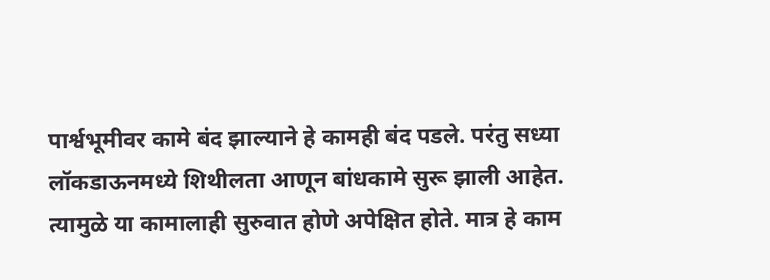पार्श्वभूमीवर कामे बंद झाल्याने हे कामही बंद पडले. परंतु सध्या लॉकडाऊनमध्ये शिथीलता आणून बांधकामे सुरू झाली आहेत. त्यामुळे या कामालाही सुरुवात होणे अपेक्षित होते. मात्र हे काम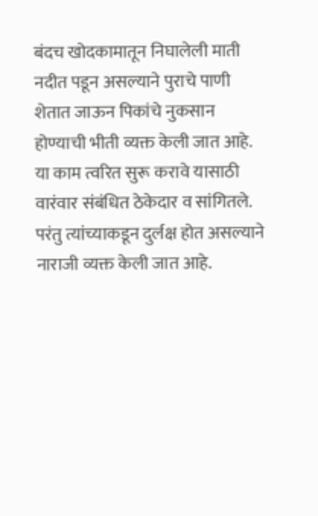बंदच खोदकामातून निघालेली माती नदीत पडून असल्याने पुराचे पाणी शेतात जाऊन पिकांचे नुकसान होण्याची भीती व्यक्त केली जात आहे. या काम त्वरित सुरू करावे यासाठी वारंवार संबंधित ठेकेदार व सांगितले. परंतु त्यांच्याकडून दुर्लक्ष होत असल्याने नाराजी व्यक्त केली जात आहे.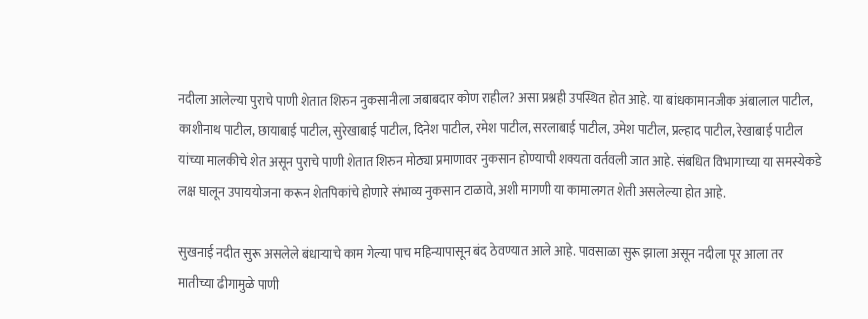नदीला आलेल्या पुराचे पाणी शेतात शिरुन नुकसानीला जबाबदार कोण राहील? असा प्रश्नही उपस्थित होत आहे. या बांधकामानजीक अंबालाल पाटील, काशीनाथ पाटील, छायाबाई पाटील, सुरेखाबाई पाटील, दिनेश पाटील, रमेश पाटील, सरलाबाई पाटील, उमेश पाटील, प्रल्हाद पाटील, रेखाबाई पाटील यांच्या मालकीचे शेत असून पुराचे पाणी शेतात शिरुन मोठ्या प्रमाणावर नुकसान होण्याची शक्यता वर्तवली जात आहे. संबधित विभागाच्या या समस्येकडे लक्ष घालून उपाययोजना करून शेतपिकांचे होणारे संभाव्य नुकसान टाळावे, अशी मागणी या कामालगत शेती असलेल्या होत आहे.

सुखनाई नदीत सुरू असलेले बंधाऱ्याचे काम गेल्या पाच महिन्यापासून बंद ठेवण्यात आले आहे. पावसाळा सुरू झाला असून नदीला पूर आला तर मातीच्या ढीगामुळे पाणी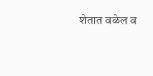शेतात वळेल व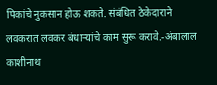पिकांचे नुकसान होऊ शकते. संबंधित ठेकेदाराने लवकरात लवकर बंधाऱ्यांचे काम सुरू करावे.-अंबालाल काशीनाथ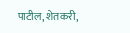पाटील, शेतकरी,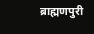ब्राह्मणपुरी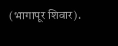(भागापूर शिवार).